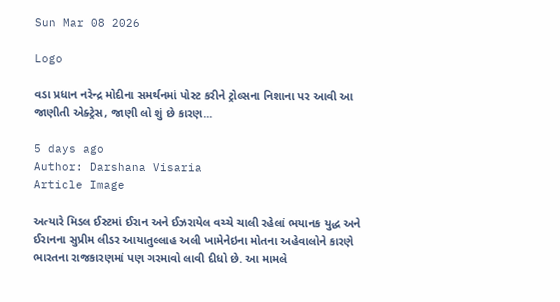Sun Mar 08 2026

Logo

વડા પ્રધાન નરેન્દ્ર મોદીના સમર્થનમાં પોસ્ટ કરીને ટ્રોલ્સના નિશાના પર આવી આ જાણીતી એક્ટ્રેસ, જાણી લો શું છે કારણ...

5 days ago
Author: Darshana Visaria
Article Image

અત્યારે મિડલ ઈસ્ટમાં ઈરાન અને ઈઝરાયેલ વચ્ચે ચાલી રહેલાં ભયાનક યુદ્ધ અને ઈરાનના સુપ્રીમ લીડર આયાતુલ્લાહ અલી ખામેનેઇના મોતના અહેવાલોને કારણે ભારતના રાજકારણમાં પણ ગરમાવો લાવી દીધો છે. આ મામલે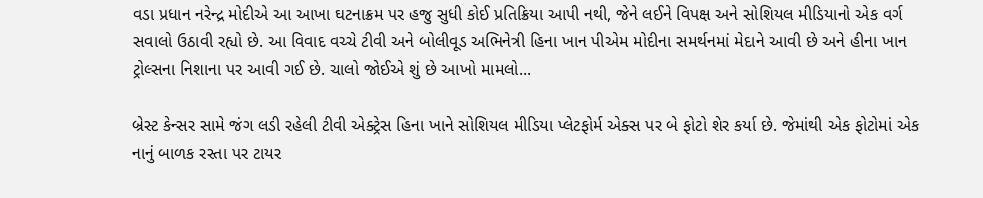વડા પ્રધાન નરેન્દ્ર મોદીએ આ આખા ઘટનાક્રમ પર હજુ સુધી કોઈ પ્રતિક્રિયા આપી નથી, જેને લઈને વિપક્ષ અને સોશિયલ મીડિયાનો એક વર્ગ સવાલો ઉઠાવી રહ્યો છે. આ વિવાદ વચ્ચે ટીવી અને બોલીવૂડ અભિનેત્રી હિના ખાન પીએમ મોદીના સમર્થનમાં મેદાને આવી છે અને હીના ખાન ટ્રોલ્સના નિશાના પર આવી ગઈ છે. ચાલો જોઈએ શું છે આખો મામલો...

બ્રેસ્ટ કેન્સર સામે જંગ લડી રહેલી ટીવી એક્ટ્રેસ હિના ખાને સોશિયલ મીડિયા પ્લેટફોર્મ એક્સ પર બે ફોટો શેર કર્યા છે. જેમાંથી એક ફોટોમાં એક નાનું બાળક રસ્તા પર ટાયર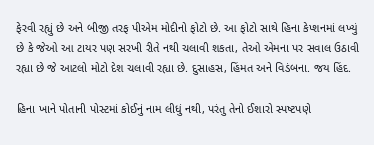ફેરવી રહ્યું છે અને બીજી તરફ પીએમ મોદીનો ફોટો છે. આ ફોટો સાથે હિના કેપ્શનમાં લખ્યું છે કે જેઓ આ ટાયર પણ સરખી રીતે નથી ચલાવી શકતા, તેઓ એમના પર સવાલ ઉઠાવી રહ્યા છે જે આટલો મોટો દેશ ચલાવી રહ્યા છે. દુસાહસ, હિંમત અને વિડંબના. જય હિંદ.

હિના ખાને પોતાની પોસ્ટમાં કોઈનું નામ લીધું નથી, પરંતુ તેનો ઈશારો સ્પષ્ટપણે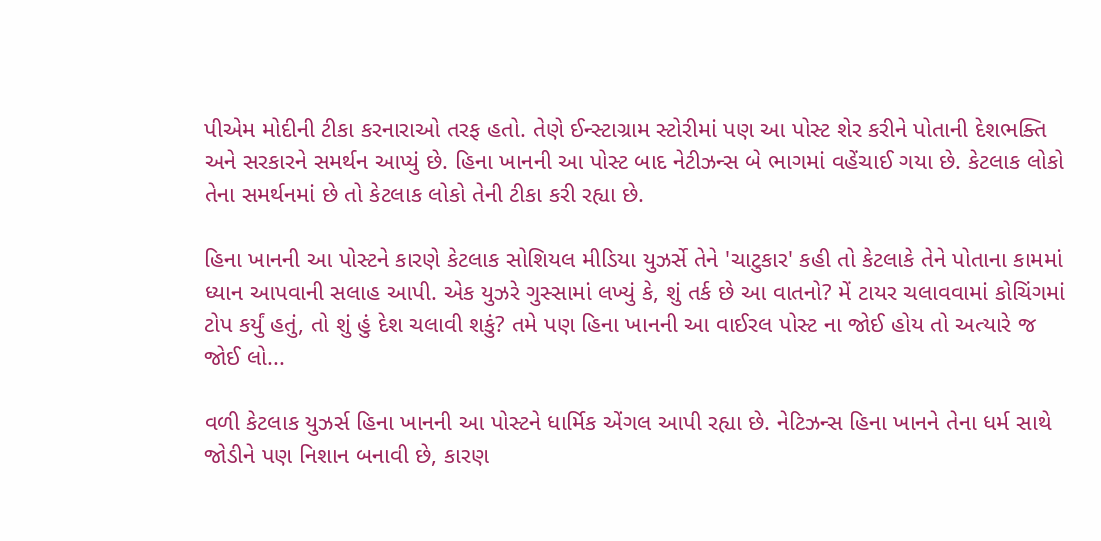પીએમ મોદીની ટીકા કરનારાઓ તરફ હતો. તેણે ઈન્સ્ટાગ્રામ સ્ટોરીમાં પણ આ પોસ્ટ શેર કરીને પોતાની દેશભક્તિ અને સરકારને સમર્થન આપ્યું છે. હિના ખાનની આ પોસ્ટ બાદ નેટીઝન્સ બે ભાગમાં વહેંચાઈ ગયા છે. કેટલાક લોકો તેના સમર્થનમાં છે તો કેટલાક લોકો તેની ટીકા કરી રહ્યા છે.

હિના ખાનની આ પોસ્ટને કારણે કેટલાક સોશિયલ મીડિયા યુઝર્સે તેને 'ચાટુકાર' કહી તો કેટલાકે તેને પોતાના કામમાં ધ્યાન આપવાની સલાહ આપી. એક યુઝરે ગુસ્સામાં લખ્યું કે, શું તર્ક છે આ વાતનો? મેં ટાયર ચલાવવામાં કોચિંગમાં ટોપ કર્યું હતું, તો શું હું દેશ ચલાવી શકું? તમે પણ હિના ખાનની આ વાઈરલ પોસ્ટ ના જોઈ હોય તો અત્યારે જ જોઈ લો...

વળી કેટલાક યુઝર્સ હિના ખાનની આ પોસ્ટને ધાર્મિક એંગલ આપી રહ્યા છે. નેટિઝન્સ હિના ખાનને તેના ધર્મ સાથે જોડીને પણ નિશાન બનાવી છે, કારણ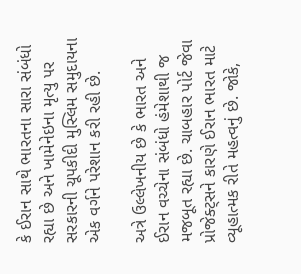કે ઈરાન સાથે ભારતના સારા સંબંધો રહ્યા છે અને ખામેનેઇના મૃત્યુ પર સરકારની ચૂપકીદી મુસ્લિમ સમુદાયના એક વર્ગને પરેશાન કરી રહી છે.

અત્રે ઉલ્લેખનીય છે કે ભારત અને ઈરાન વચ્ચેના સંબંધો હંમેશાથી જ મજબૂત રહ્યા છે. ચાબહાર પોર્ટ જેવા પ્રોજેક્ટ્સને કારણે ઈરાન ભારત માટે વ્યૂહાત્મક રીતે મહત્વનું છે. જોકે,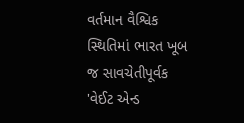વર્તમાન વૈશ્વિક સ્થિતિમાં ભારત ખૂબ જ સાવચેતીપૂર્વક 'વેઈટ એન્ડ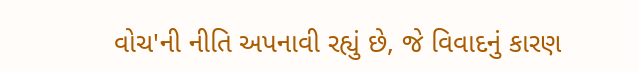વોચ'ની નીતિ અપનાવી રહ્યું છે, જે વિવાદનું કારણ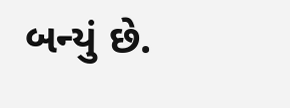બન્યું છે.